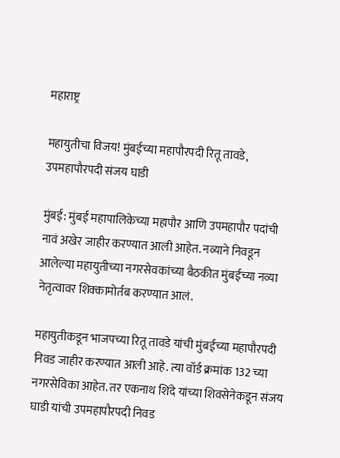महाराष्ट्र

महायुतीचा विजय! मुंबईच्या महापौरपदी रितू तावडे, उपमहापौरपदी संजय घाडी

मुंबई: मुंबई महापालिकेच्या महापौर आणि उपमहापौर पदांची नावं अखेर जाहीर करण्यात आली आहेत. नव्याने निवडून आलेल्या महायुतीच्या नगरसेवकांच्या बैठकीत मुंबईच्या नव्या नेतृत्वावर शिक्कामोर्तब करण्यात आलं.

महायुतीकडून भाजपच्या रितू तावडे यांची मुंबईच्या महापौरपदी निवड जाहीर करण्यात आली आहे. त्या वॉर्ड क्रमांक 132 च्या नगरसेविका आहेत. तर एकनाथ शिंदे यांच्या शिवसेनेकडून संजय घाडी यांची उपमहापौरपदी निवड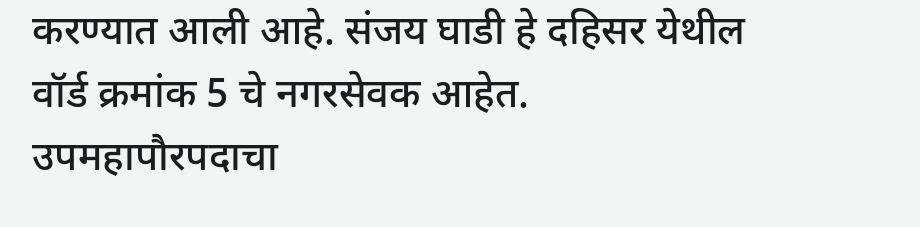करण्यात आली आहे. संजय घाडी हे दहिसर येथील वॉर्ड क्रमांक 5 चे नगरसेवक आहेत. उपमहापौरपदाचा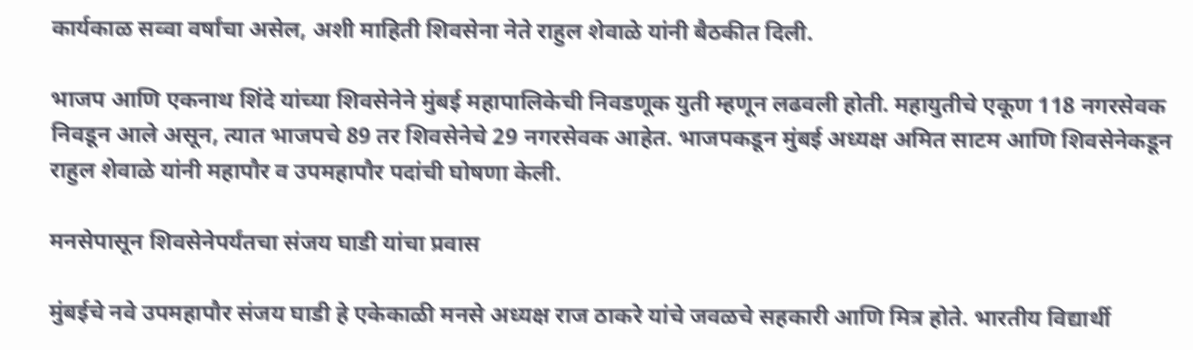कार्यकाळ सव्वा वर्षांचा असेल, अशी माहिती शिवसेना नेते राहुल शेवाळे यांनी बैठकीत दिली.

भाजप आणि एकनाथ शिंदे यांच्या शिवसेनेने मुंबई महापालिकेची निवडणूक युती म्हणून लढवली होती. महायुतीचे एकूण 118 नगरसेवक निवडून आले असून, त्यात भाजपचे 89 तर शिवसेनेचे 29 नगरसेवक आहेत. भाजपकडून मुंबई अध्यक्ष अमित साटम आणि शिवसेनेकडून राहुल शेवाळे यांनी महापौर व उपमहापौर पदांची घोषणा केली.

मनसेपासून शिवसेनेपर्यंतचा संजय घाडी यांचा प्रवास

मुंबईचे नवे उपमहापौर संजय घाडी हे एकेकाळी मनसे अध्यक्ष राज ठाकरे यांचे जवळचे सहकारी आणि मित्र होते. भारतीय विद्यार्थी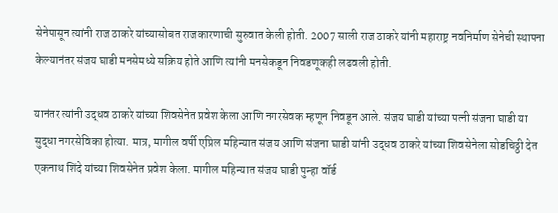सेनेपासून त्यांनी राज ठाकरे यांच्यासोबत राजकारणाची सुरुवात केली होती. 2007 साली राज ठाकरे यांनी महाराष्ट्र नवनिर्माण सेनेची स्थापना केल्यानंतर संजय घाडी मनसेमध्ये सक्रिय होते आणि त्यांनी मनसेकडून निवडणूकही लढवली होती.

यानंतर त्यांनी उद्धव ठाकरे यांच्या शिवसेनेत प्रवेश केला आणि नगरसेवक म्हणून निवडून आले. संजय घाडी यांच्या पत्नी संजना घाडी या सुद्धा नगरसेविका होत्या. मात्र, मागील वर्षी एप्रिल महिन्यात संजय आणि संजना घाडी यांनी उद्धव ठाकरे यांच्या शिवसेनेला सोडचिठ्ठी देत एकनाथ शिंदे यांच्या शिवसेनेत प्रवेश केला. मागील महिन्यात संजय घाडी पुन्हा वॉर्ड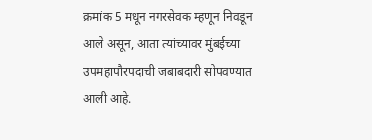क्रमांक 5 मधून नगरसेवक म्हणून निवडून आले असून, आता त्यांच्यावर मुंबईच्या उपमहापौरपदाची जबाबदारी सोपवण्यात आली आहे.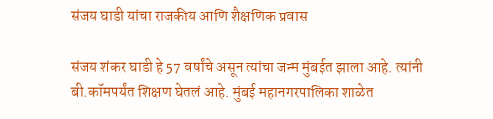संजय घाडी यांचा राजकीय आणि शैक्षणिक प्रवास

संजय शंकर घाडी हे 57 वर्षांचे असून त्यांचा जन्म मुंबईत झाला आहे. त्यांनी बी.कॉमपर्यंत शिक्षण घेतलं आहे. मुंबई महानगरपालिका शाळेत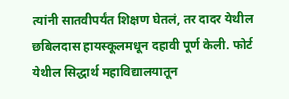त्यांनी सातवीपर्यंत शिक्षण घेतलं, तर दादर येथील छबिलदास हायस्कूलमधून दहावी पूर्ण केली. फोर्ट येथील सिद्धार्थ महाविद्यालयातून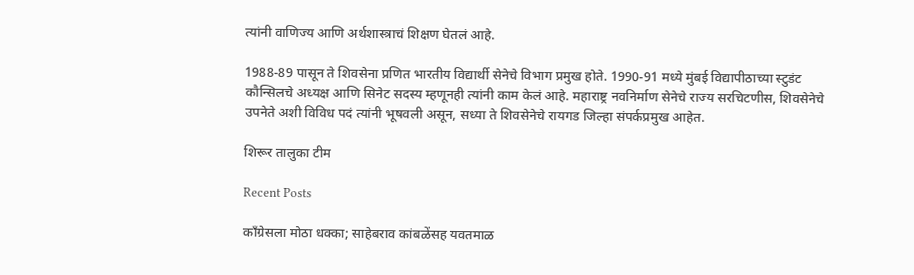त्यांनी वाणिज्य आणि अर्थशास्त्राचं शिक्षण घेतलं आहे.

1988-89 पासून ते शिवसेना प्रणित भारतीय विद्यार्थी सेनेचे विभाग प्रमुख होते. 1990-91 मध्ये मुंबई विद्यापीठाच्या स्टुडंट कौन्सिलचे अध्यक्ष आणि सिनेट सदस्य म्हणूनही त्यांनी काम केलं आहे. महाराष्ट्र नवनिर्माण सेनेचे राज्य सरचिटणीस, शिवसेनेचे उपनेते अशी विविध पदं त्यांनी भूषवली असून, सध्या ते शिवसेनेचे रायगड जिल्हा संपर्कप्रमुख आहेत.

शिरूर तालुका टीम

Recent Posts

काँग्रेसला मोठा धक्का; साहेबराव कांबळेंसह यवतमाळ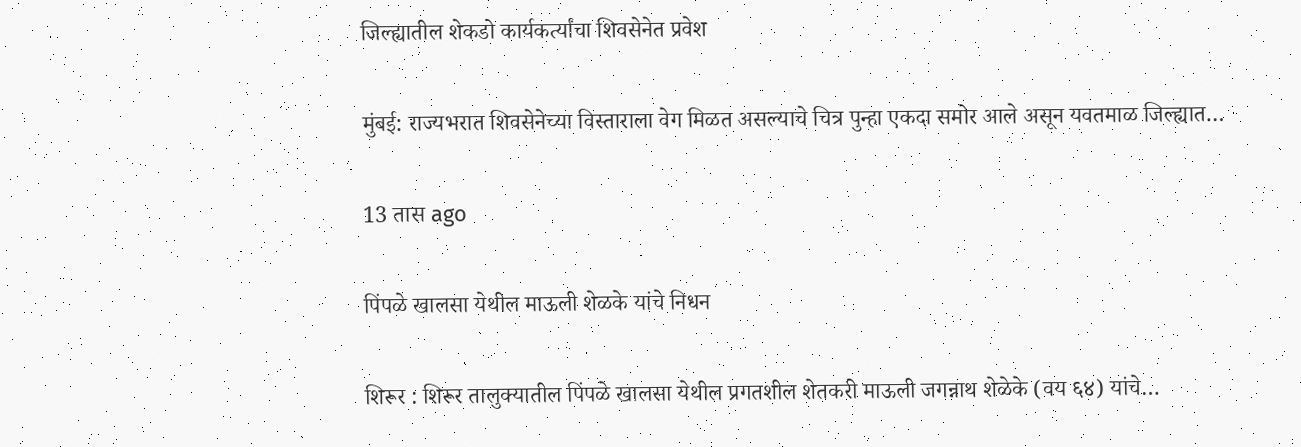जिल्ह्यातील शेकडो कार्यकर्त्यांचा शिवसेनेत प्रवेश

मुंबई: राज्यभरात शिवसेनेच्या विस्ताराला वेग मिळत असल्याचे चित्र पुन्हा एकदा समोर आले असून यवतमाळ जिल्ह्यात…

13 तास ago

पिंपळे खालसा येथील माऊली शेळके यांचे निधन

शिरूर : शिरूर तालुक्यातील पिंपळे खालसा येथील प्रगतशील शेतकरी माऊली जगन्नाथ शेळेके (वय ६४) यांचे…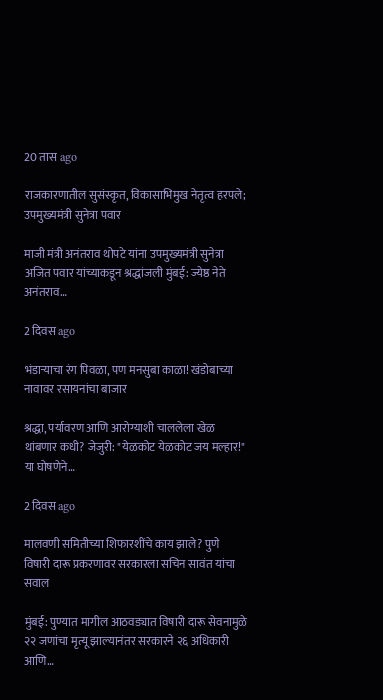20 तास ago

राजकारणातील सुसंस्कृत, विकासाभिमुख नेतृत्व हरपले; उपमुख्यमंत्री सुनेत्रा पवार

माजी मंत्री अनंतराव थोपटे यांना उपमुख्यमंत्री सुनेत्रा अजित पवार यांच्याकडून श्रद्धांजली मुंबई: ज्येष्ठ नेते अनंतराव…

2 दिवस ago

भंडाऱ्याचा रंग पिवळा, पण मनसुबा काळा! खंडोबाच्या नावावर रसायनांचा बाजार

श्रद्धा, पर्यावरण आणि आरोग्याशी चाललेला खेळ थांबणार कधी? जेजुरी: "येळकोट येळकोट जय मल्हार!" या घोषणेने…

2 दिवस ago

मालवणी समितीच्या शिफारशींचे काय झाले? पुणे विषारी दारू प्रकरणावर सरकारला सचिन सावंत यांचा सवाल

मुंबई: पुण्यात मागील आठवड्यात विषारी दारू सेवनामुळे २२ जणांचा मृत्यू झाल्यानंतर सरकारने २६ अधिकारी आणि…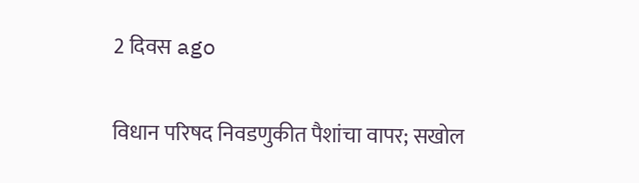2 दिवस ago

विधान परिषद निवडणुकीत पैशांचा वापर; सखोल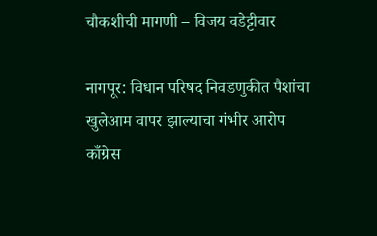चौकशीची मागणी – विजय वडेट्टीवार

नागपूर: विधान परिषद निवडणुकीत पैशांचा खुलेआम वापर झाल्याचा गंभीर आरोप काँग्रेस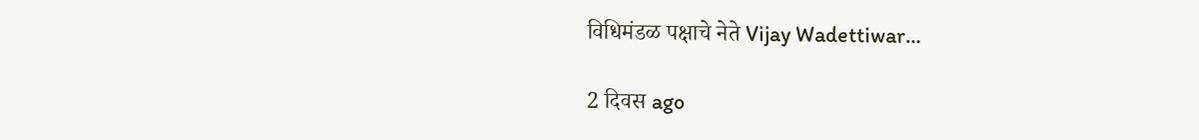विधिमंडळ पक्षाचे नेते Vijay Wadettiwar…

2 दिवस ago